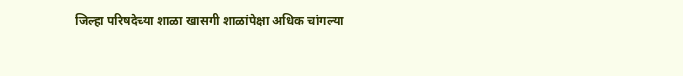जिल्हा परिषदेच्या शाळा खासगी शाळांपेक्षा अधिक चांगल्या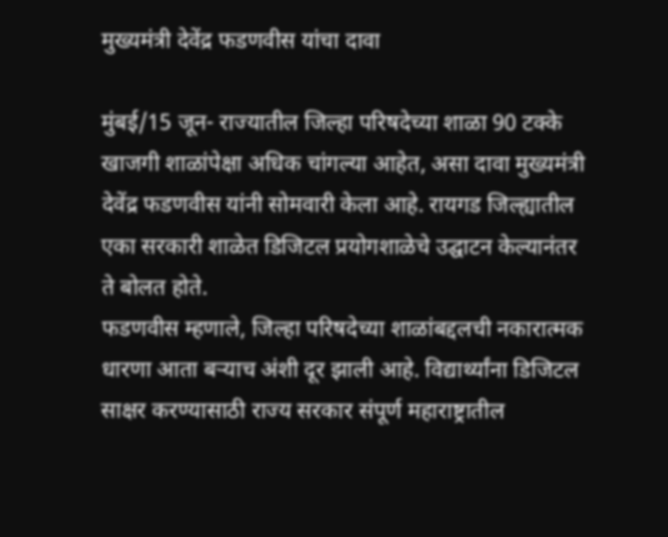मुख्यमंत्री देवेंद्र फडणवीस यांचा दावा

मुंबई/15 जून- राज्यातील जिल्हा परिषदेच्या शाळा 90 टक्के खाजगी शाळांपेक्षा अधिक चांगल्या आहेत, असा दावा मुख्यमंत्री देवेंद्र फडणवीस यांनी सोमवारी केला आहे. रायगड जिल्ह्यातील एका सरकारी शाळेत डिजिटल प्रयोगशाळेचे उद्घाटन केल्यानंतर ते बोलत होते.
फडणवीस म्हणाले, जिल्हा परिषदेच्या शाळांबद्दलची नकारात्मक धारणा आता बर्‍याच अंशी दूर झाली आहे. विद्यार्थ्यांना डिजिटल साक्षर करण्यासाठी राज्य सरकार संपूर्ण महाराष्ट्रातील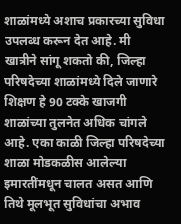शाळांमध्ये अशाच प्रकारच्या सुविधा उपलब्ध करून देत आहे. मी खात्रीने सांगू शकतो की, जिल्हा परिषदेच्या शाळांमध्ये दिले जाणारे शिक्षण हे 90 टक्के खाजगी शाळांच्या तुलनेत अधिक चांगले आहे. एका काळी जिल्हा परिषदेच्या शाळा मोडकळीस आलेल्या इमारतींमधून चालत असत आणि तिथे मूलभूत सुविधांचा अभाव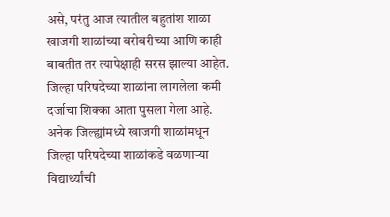असे, परंतु आज त्यातील बहुतांश शाळा खाजगी शाळांच्या बरोबरीच्या आणि काही बाबतीत तर त्यापेक्षाही सरस झाल्या आहेत. जिल्हा परिषदेच्या शाळांना लागलेला कमी दर्जाचा शिक्का आता पुसला गेला आहे. अनेक जिल्ह्यांमध्ये खाजगी शाळांमधून जिल्हा परिषदेच्या शाळांकडे वळणार्‍या विद्यार्थ्यांची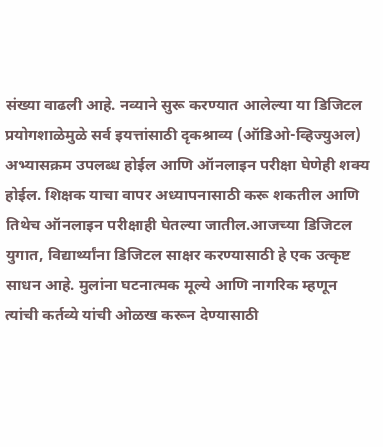संख्या वाढली आहे. नव्याने सुरू करण्यात आलेल्या या डिजिटल प्रयोगशाळेमुळे सर्व इयत्तांसाठी दृकश्राव्य (ऑडिओ-व्हिज्युअल) अभ्यासक्रम उपलब्ध होईल आणि ऑनलाइन परीक्षा घेणेही शक्य होईल. शिक्षक याचा वापर अध्यापनासाठी करू शकतील आणि तिथेच ऑनलाइन परीक्षाही घेतल्या जातील.आजच्या डिजिटल युगात, विद्यार्थ्यांना डिजिटल साक्षर करण्यासाठी हे एक उत्कृष्ट साधन आहे. मुलांना घटनात्मक मूल्ये आणि नागरिक म्हणून त्यांची कर्तव्ये यांची ओळख करून देण्यासाठी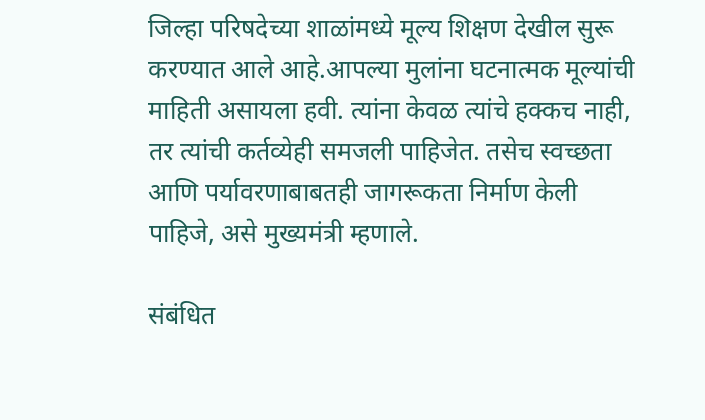जिल्हा परिषदेच्या शाळांमध्ये मूल्य शिक्षण देखील सुरू करण्यात आले आहे.आपल्या मुलांना घटनात्मक मूल्यांची माहिती असायला हवी. त्यांना केवळ त्यांचे हक्कच नाही, तर त्यांची कर्तव्येही समजली पाहिजेत. तसेच स्वच्छता आणि पर्यावरणाबाबतही जागरूकता निर्माण केली पाहिजे, असे मुख्यमंत्री म्हणाले.

संबंधित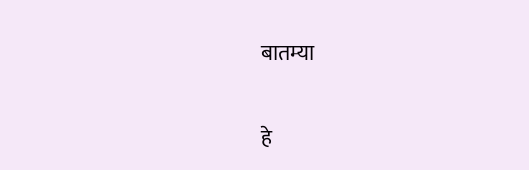बातम्या

हे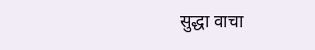सुद्धा वाचा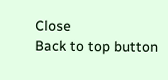Close
Back to top button